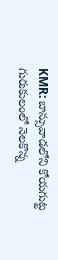KMR: బాన్సువాడలోని కోయగుట్ట గురుకులంలో నెలకొన్న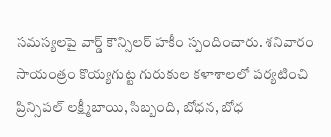సమస్యలపై వార్డ్ కౌన్సిలర్ హకీం స్పందించారు. శనివారం సాయంత్రం కొయ్యగుట్ట గురుకుల కళాశాలలో పర్యటించి ప్రిన్సిపల్ లక్ష్మీబాయి, సిబ్బంది, బోధన, బోధ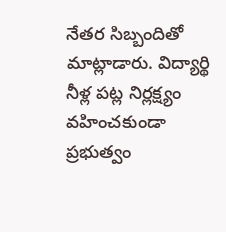నేతర సిబ్బందితో మాట్లాడారు. విద్యార్థి నీళ్ల పట్ల నిర్లక్ష్యం వహించకుండా ప్రభుత్వం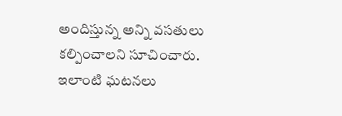అందిస్తున్న అన్ని వసతులు కల్పించాలని సూచించారు. ఇలాంటి ఘటనలు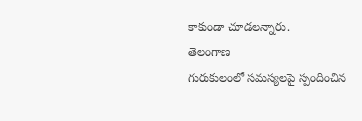కాకుండా చూడలన్నారు.
తెలంగాణ
గురుకులంలో సమస్యలపై స్పందించిన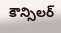కౌన్సిలర్